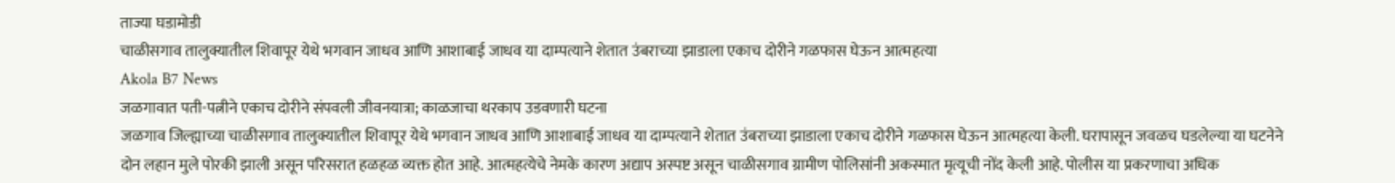ताज्या घडामोडी
चाळीसगाव तालुक्यातील शिवापूर येथे भगवान जाधव आणि आशाबाई जाधव या दाम्पत्याने शेतात उंबराच्या झाडाला एकाच दोरीने गळफास घेऊन आत्महत्या
Akola B7 News
जळगावात पती-पत्नीने एकाच दोरीने संपवली जीवनयात्रा; काळजाचा थरकाप उडवणारी घटना
जळगाव जिल्ह्याच्या चाळीसगाव तालुक्यातील शिवापूर येथे भगवान जाधव आणि आशाबाई जाधव या दाम्पत्याने शेतात उंबराच्या झाडाला एकाच दोरीने गळफास घेऊन आत्महत्या केली. घरापासून जवळच घडलेल्या या घटनेने दोन लहान मुले पोरकी झाली असून परिसरात हळहळ व्यक्त होत आहे. आत्महत्येचे नेमके कारण अद्याप अस्पष्ट असून चाळीसगाव ग्रामीण पोलिसांनी अकस्मात मृत्यूची नोंद केली आहे. पोलीस या प्रकरणाचा अधिक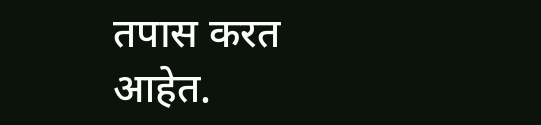तपास करत आहेत.